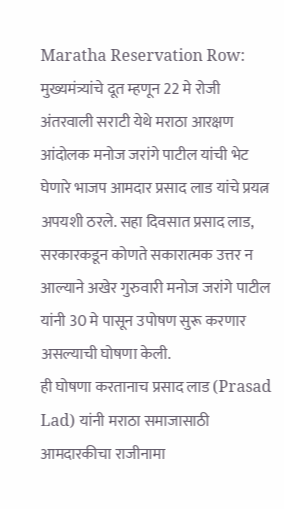Maratha Reservation Row: मुख्यमंत्र्यांचे दूत म्हणून 22 मे रोजी अंतरवाली सराटी येथे मराठा आरक्षण आंदोलक मनोज जरांगे पाटील यांची भेट घेणारे भाजप आमदार प्रसाद लाड यांचे प्रयत्न अपयशी ठरले. सहा दिवसात प्रसाद लाड, सरकारकडून कोणते सकारात्मक उत्तर न आल्याने अखेर गुरुवारी मनोज जरांगे पाटील यांनी 30 मे पासून उपोषण सुरू करणार असल्याची घोषणा केली.
ही घोषणा करतानाच प्रसाद लाड (Prasad Lad) यांनी मराठा समाजासाठी आमदारकीचा राजीनामा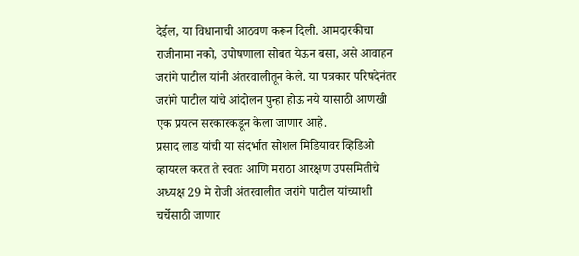देईल, या विधानाची आठवण करून दिली. आमदारकीचा राजीनामा नको, उपोषणाला सोबत येऊन बसा, असे आवाहन जरांगे पाटील यांनी अंतरवालीतून केले. या पत्रकार परिषदेनंतर जरांगे पाटील यांचे आंदोलन पुन्हा होऊ नये यासाठी आणखी एक प्रयत्न सरकारकडून केला जाणार आहे.
प्रसाद लाड यांची या संदर्भात सोशल मिडियावर व्हिडिओ व्हायरल करत ते स्वतः आणि मराठा आरक्षण उपसमितीचे अध्यक्ष 29 मे रोजी अंतरवालीत जरांगे पाटील यांच्याशी चर्चेसाठी जाणार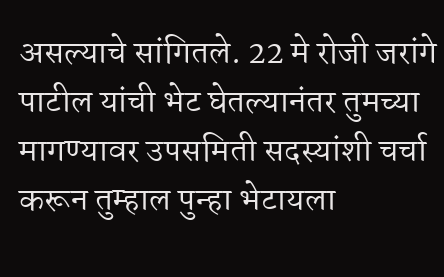असल्याचे सांगितले. 22 मे रोजी जरांगे पाटील यांची भेट घेतल्यानंतर तुमच्या मागण्यावर उपसमिती सदस्यांशी चर्चा करून तुम्हाल पुन्हा भेटायला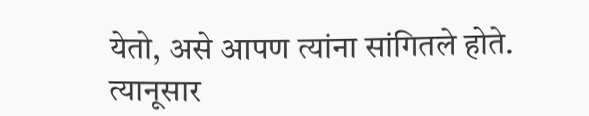येतो, असे आपण त्यांना सांगितले होते.
त्यानूसार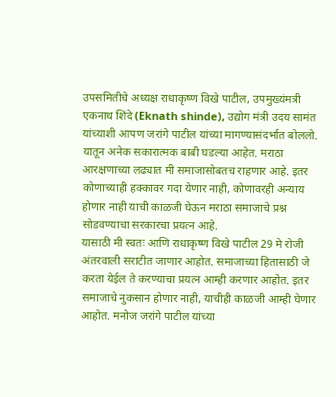उपसमितीचे अध्यक्ष राधाकृष्ण विखे पाटील, उपमुख्यंमत्री एकनाथ शिंदे (Eknath shinde), उद्योग मंत्री उदय सामंत यांच्याशी आपण जरांगे पाटील यांच्या मागण्यासंदर्भात बोललो. यातून अनेक सकारात्मक बाबी घडल्या आहेत. मराठा आरक्षणाच्या लढ्यात मी समाजासोबतच राहणार आहे. इतर कोणाच्याही हक्कावर गदा येणार नाही, कोणावरही अन्याय होणार नाही याची काळजी घेऊन मराठा समाजाचे प्रश्न सोडवण्याचा सरकारचा प्रयत्न आहे.
यासाठी मी स्वतः आणि राधाकृष्ण विखे पाटील 29 मे रोजी अंतरवाली सराटीत जाणार आहोत. समाजाच्या हितासाठी जे करता येईल ते करण्याचा प्रयत्न आम्ही करणार आहोत. इतर समाजाचे नुकसान होणार नाही, याचीही काळजी आम्ही घेणार आहोत. मनोज जरांगे पाटील यांच्या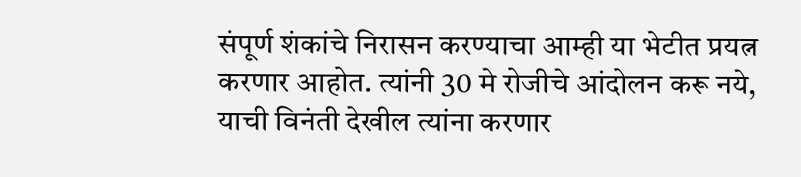संपूर्ण शंकांचे निरासन करण्याचा आम्ही या भेटीत प्रयत्न करणार आहोत. त्यांनी 30 मे रोजीचे आंदोलन करू नये, याची विनंती देखील त्यांना करणार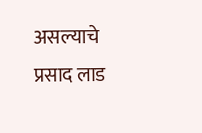असल्याचे प्रसाद लाड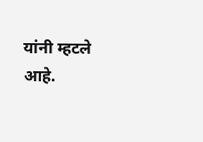यांनी म्हटले आहे.